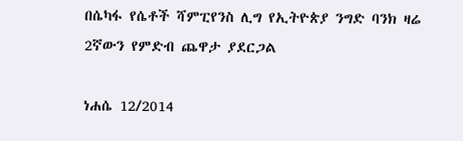በሴካፋ የሴቶች ሻምፒየንስ ሊግ የኢትዮጵያ ንግድ ባንክ ዛሬ 2ኛውን የምድብ ጨዋታ ያደርጋል

ነሐሴ 12/2014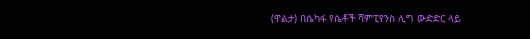(ዋልታ) በሴካፋ የሴቶች ሻምፒየንስ ሊግ ውድድር ላይ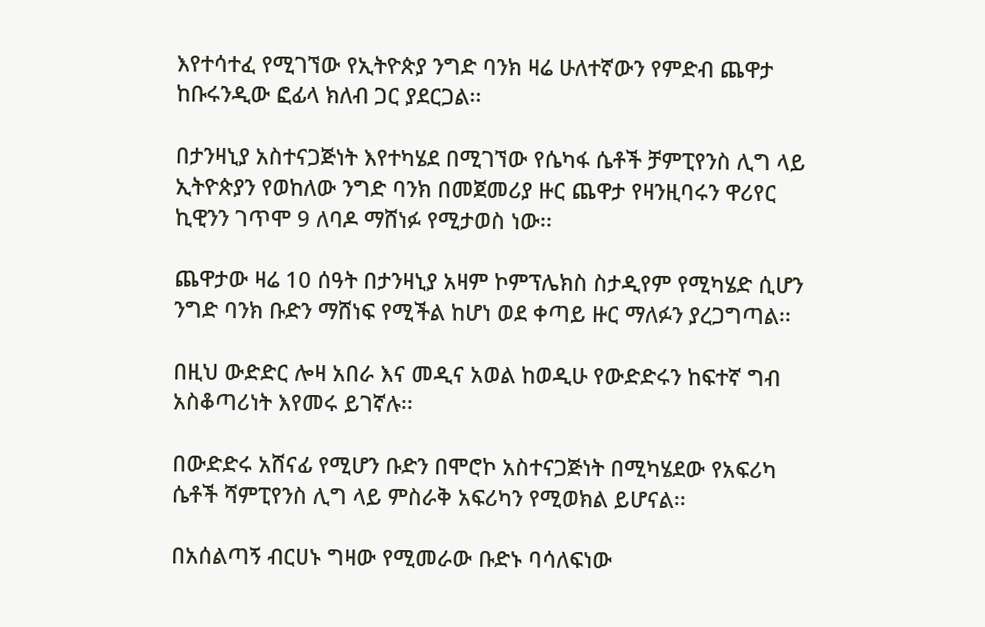እየተሳተፈ የሚገኘው የኢትዮጵያ ንግድ ባንክ ዛሬ ሁለተኛውን የምድብ ጨዋታ ከቡሩንዲው ፎፊላ ክለብ ጋር ያደርጋል፡፡

በታንዛኒያ አስተናጋጅነት እየተካሄደ በሚገኘው የሴካፋ ሴቶች ቻምፒየንስ ሊግ ላይ ኢትዮጵያን የወከለው ንግድ ባንክ በመጀመሪያ ዙር ጨዋታ የዛንዚባሩን ዋሪየር ኪዊንን ገጥሞ 9 ለባዶ ማሸነፉ የሚታወስ ነው፡፡

ጨዋታው ዛሬ 10 ሰዓት በታንዛኒያ አዛም ኮምፕሌክስ ስታዲየም የሚካሄድ ሲሆን ንግድ ባንክ ቡድን ማሸነፍ የሚችል ከሆነ ወደ ቀጣይ ዙር ማለፉን ያረጋግጣል፡፡

በዚህ ውድድር ሎዛ አበራ እና መዲና አወል ከወዲሁ የውድድሩን ከፍተኛ ግብ አስቆጣሪነት እየመሩ ይገኛሉ፡፡

በውድድሩ አሸናፊ የሚሆን ቡድን በሞሮኮ አስተናጋጅነት በሚካሄደው የአፍሪካ ሴቶች ሻምፒየንስ ሊግ ላይ ምስራቅ አፍሪካን የሚወክል ይሆናል፡፡

በአሰልጣኝ ብርሀኑ ግዛው የሚመራው ቡድኑ ባሳለፍነው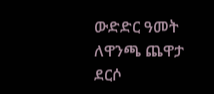ውድድር ዓመት ለዋንጫ ጨዋታ ደርሶ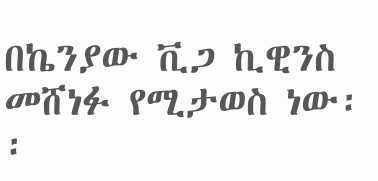በኬንያው ቪጋ ኪዊንስ መሸነፉ የሚታወስ ነው፡፡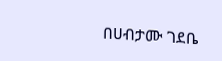በሀብታሙ ገደቤ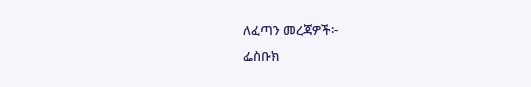ለፈጣን መረጃዎች፦
ፌስቡክ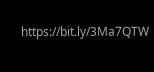https://bit.ly/3Ma7QTW